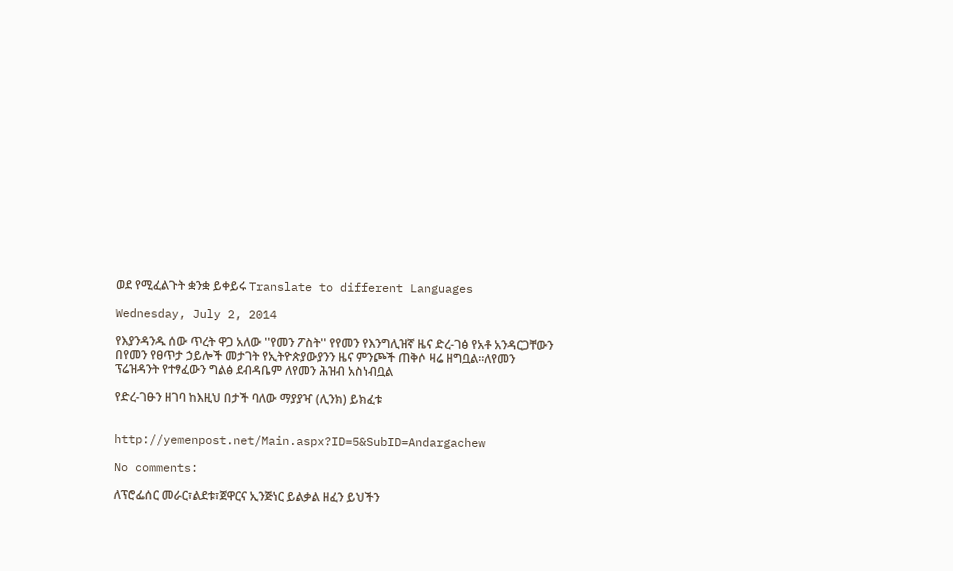ወደ የሚፈልጉት ቋንቋ ይቀይሩ Translate to different Languages

Wednesday, July 2, 2014

የእያንዳንዱ ሰው ጥረት ዋጋ አለው ''የመን ፖስት'' የየመን የእንግሊዝኛ ዜና ድረ-ገፅ የአቶ አንዳርጋቸውን በየመን የፀጥታ ኃይሎች መታገት የኢትዮጵያውያንን ዜና ምንጮች ጠቅሶ ዛሬ ዘግቧል።ለየመን ፕሬዝዳንት የተፃፈውን ግልፅ ደብዳቤም ለየመን ሕዝብ አስነብቧል

የድረ-ገፁን ዘገባ ከእዚህ በታች ባለው ማያያዣ (ሊንክ) ይክፈቱ


http://yemenpost.net/Main.aspx?ID=5&SubID=Andargachew

No comments:

ለፕሮፌሰር መራር፣ልደቱ፣ጀዋርና ኢንጅነር ይልቃል ዘፈን ይህችን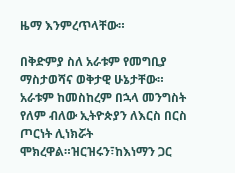ዜማ እንምረጥላቸው።

በቅድምያ ስለ አራቱም የመግቢያ ማስታወሻና ወቅታዊ ሁኔታቸው። አራቱም ከመስከረም በኋላ መንግስት የለም ብለው ኢትዮጵያን ለእርስ በርስ ጦርነት ሊነክሯት ሞክረዋል።ዝርዝሩን፣ከእነማን ጋር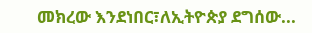መክረው እንደነበር፣ለኢትዮጵያ ደግሰው...